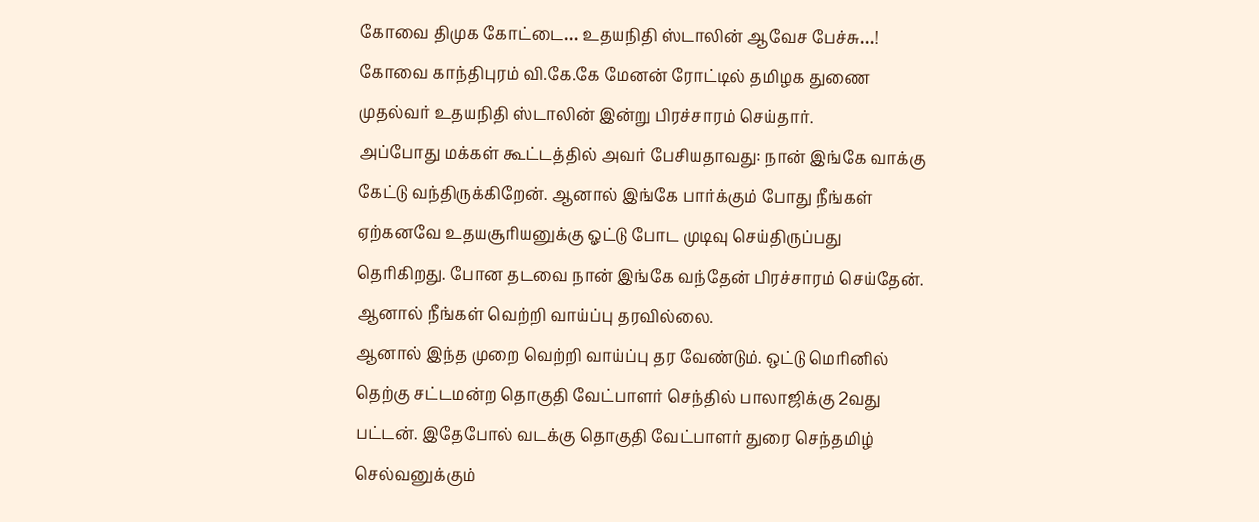கோவை திமுக கோட்டை… உதயநிதி ஸ்டாலின் ஆவேச பேச்சு…!
கோவை காந்திபுரம் வி.கே.கே மேனன் ரோட்டில் தமிழக துணை முதல்வர் உதயநிதி ஸ்டாலின் இன்று பிரச்சாரம் செய்தார்.
அப்போது மக்கள் கூட்டத்தில் அவர் பேசியதாவது: நான் இங்கே வாக்கு கேட்டு வந்திருக்கிறேன். ஆனால் இங்கே பார்க்கும் போது நீங்கள் ஏற்கனவே உதயசூரியனுக்கு ஓட்டு போட முடிவு செய்திருப்பது தெரிகிறது. போன தடவை நான் இங்கே வந்தேன் பிரச்சாரம் செய்தேன். ஆனால் நீங்கள் வெற்றி வாய்ப்பு தரவில்லை.
ஆனால் இந்த முறை வெற்றி வாய்ப்பு தர வேண்டும். ஒட்டு மெரினில் தெற்கு சட்டமன்ற தொகுதி வேட்பாளர் செந்தில் பாலாஜிக்கு 2வது பட்டன். இதேபோல் வடக்கு தொகுதி வேட்பாளர் துரை செந்தமிழ் செல்வனுக்கும்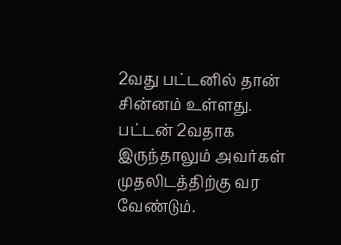2வது பட்டனில் தான் சின்னம் உள்ளது.
பட்டன் 2வதாக இருந்தாலும் அவர்கள் முதலிடத்திற்கு வர வேண்டும்.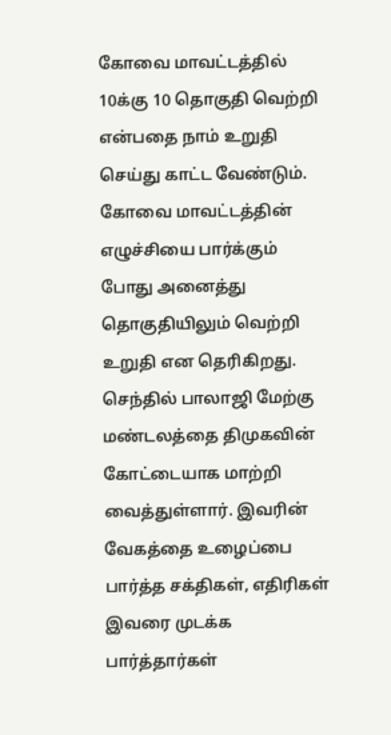கோவை மாவட்டத்தில் 10க்கு 10 தொகுதி வெற்றி என்பதை நாம் உறுதி செய்து காட்ட வேண்டும். கோவை மாவட்டத்தின் எழுச்சியை பார்க்கும் போது அனைத்து தொகுதியிலும் வெற்றி உறுதி என தெரிகிறது.
செந்தில் பாலாஜி மேற்கு மண்டலத்தை திமுகவின் கோட்டையாக மாற்றி வைத்துள்ளார். இவரின் வேகத்தை உழைப்பை பார்த்த சக்திகள், எதிரிகள் இவரை முடக்க பார்த்தார்கள்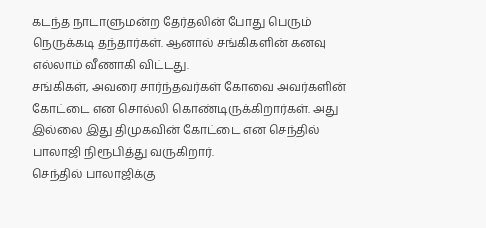கடந்த நாடாளுமன்ற தேர்தலின் போது பெரும் நெருக்கடி தந்தார்கள். ஆனால் சங்கிகளின் கனவு எல்லாம் வீணாகி விட்டது.
சங்கிகள், அவரை சார்ந்தவர்கள் கோவை அவர்களின் கோட்டை என சொல்லி கொண்டிருக்கிறார்கள். அது இல்லை இது திமுகவின் கோட்டை என செந்தில் பாலாஜி நிரூபித்து வருகிறார்.
செந்தில் பாலாஜிக்கு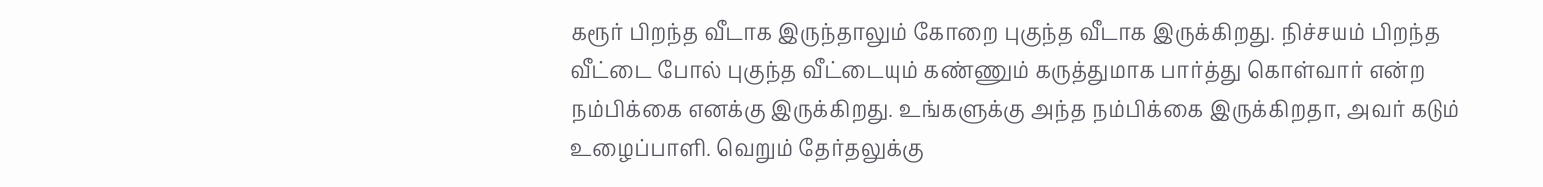கரூர் பிறந்த வீடாக இருந்தாலும் கோறை புகுந்த வீடாக இருக்கிறது. நிச்சயம் பிறந்த வீட்டை போல் புகுந்த வீட்டையும் கண்ணும் கருத்துமாக பார்த்து கொள்வார் என்ற நம்பிக்கை எனக்கு இருக்கிறது. உங்களுக்கு அந்த நம்பிக்கை இருக்கிறதா, அவர் கடும் உழைப்பாளி. வெறும் தேர்தலுக்கு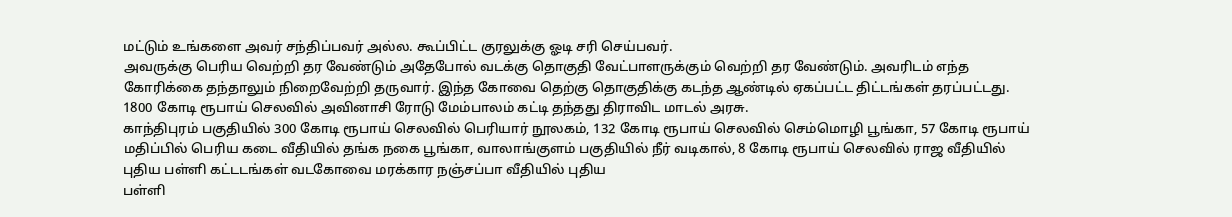மட்டும் உங்களை அவர் சந்திப்பவர் அல்ல. கூப்பிட்ட குரலுக்கு ஓடி சரி செய்பவர்.
அவருக்கு பெரிய வெற்றி தர வேண்டும் அதேபோல் வடக்கு தொகுதி வேட்பாளருக்கும் வெற்றி தர வேண்டும். அவரிடம் எந்த கோரிக்கை தந்தாலும் நிறைவேற்றி தருவார். இந்த கோவை தெற்கு தொகுதிக்கு கடந்த ஆண்டில் ஏகப்பட்ட திட்டங்கள் தரப்பட்டது. 1800 கோடி ரூபாய் செலவில் அவினாசி ரோடு மேம்பாலம் கட்டி தந்தது திராவிட மாடல் அரசு.
காந்திபுரம் பகுதியில் 300 கோடி ரூபாய் செலவில் பெரியார் நூலகம், 132 கோடி ரூபாய் செலவில் செம்மொழி பூங்கா, 57 கோடி ரூபாய் மதிப்பில் பெரிய கடை வீதியில் தங்க நகை பூங்கா, வாலாங்குளம் பகுதியில் நீர் வடிகால், 8 கோடி ரூபாய் செலவில் ராஜ வீதியில் புதிய பள்ளி கட்டடங்கள் வடகோவை மரக்கார நஞ்சப்பா வீதியில் புதிய
பள்ளி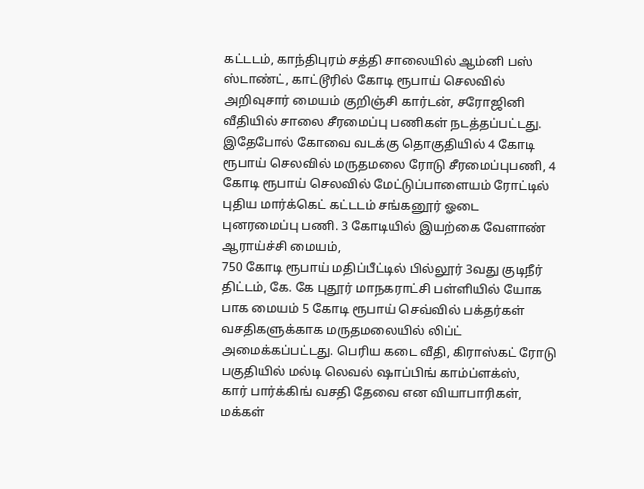கட்டடம், காந்திபுரம் சத்தி சாலையில் ஆம்னி பஸ் ஸ்டாண்ட், காட்டூரில் கோடி ரூபாய் செலவில் அறிவுசார் மையம் குறிஞ்சி கார்டன், சரோஜினி வீதியில் சாலை சீரமைப்பு பணிகள் நடத்தப்பட்டது.
இதேபோல் கோவை வடக்கு தொகுதியில் 4 கோடி ரூபாய் செலவில் மருதமலை ரோடு சீரமைப்புபணி, 4 கோடி ரூபாய் செலவில் மேட்டுப்பாளையம் ரோட்டில் புதிய மார்க்கெட் கட்டடம் சங்கனூர் ஓடை புனரமைப்பு பணி. 3 கோடியில் இயற்கை வேளாண் ஆராய்ச்சி மையம்,
750 கோடி ரூபாய் மதிப்பீட்டில் பில்லூர் 3வது குடிநீர் திட்டம், கே. கே புதூர் மாநகராட்சி பள்ளியில் யோக பாக மையம் 5 கோடி ரூபாய் செவ்வில் பக்தர்கள் வசதிகளுக்காக மருதமலையில் லிப்ட் அமைக்கப்பட்டது. பெரிய கடை வீதி, கிராஸ்கட் ரோடு பகுதியில் மல்டி லெவல் ஷாப்பிங் காம்ப்ளக்ஸ்,
கார் பார்க்கிங் வசதி தேவை என வியாபாரிகள், மக்கள்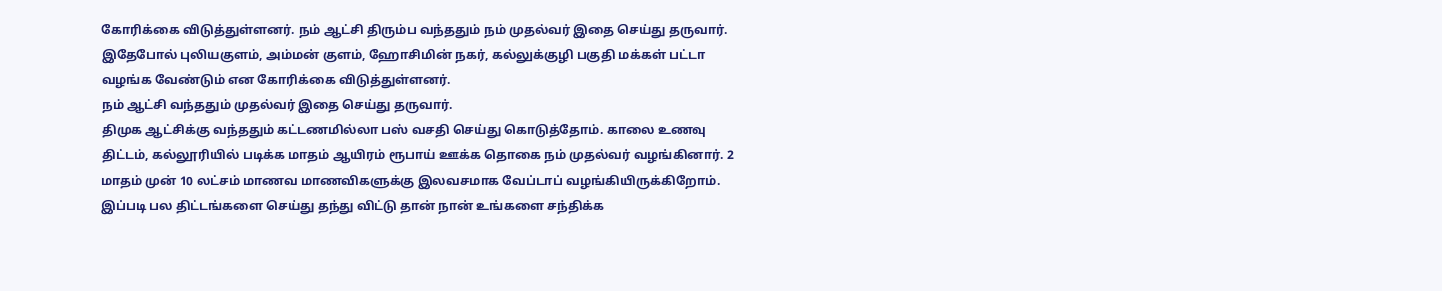கோரிக்கை விடுத்துள்ளனர். நம் ஆட்சி திரும்ப வந்ததும் நம் முதல்வர் இதை செய்து தருவார். இதேபோல் புலியகுளம், அம்மன் குளம், ஹோசிமின் நகர், கல்லுக்குழி பகுதி மக்கள் பட்டா வழங்க வேண்டும் என கோரிக்கை விடுத்துள்ளனர்.
நம் ஆட்சி வந்ததும் முதல்வர் இதை செய்து தருவார்.
திமுக ஆட்சிக்கு வந்ததும் கட்டணமில்லா பஸ் வசதி செய்து கொடுத்தோம். காலை உணவு திட்டம், கல்லூரியில் படிக்க மாதம் ஆயிரம் ரூபாய் ஊக்க தொகை நம் முதல்வர் வழங்கினார். 2 மாதம் முன் 10 லட்சம் மாணவ மாணவிகளுக்கு இலவசமாக வேப்டாப் வழங்கியிருக்கிறோம்.
இப்படி பல திட்டங்களை செய்து தந்து விட்டு தான் நான் உங்களை சந்திக்க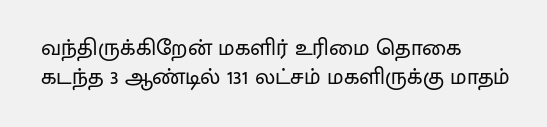வந்திருக்கிறேன் மகளிர் உரிமை தொகை கடந்த 3 ஆண்டில் 131 லட்சம் மகளிருக்கு மாதம்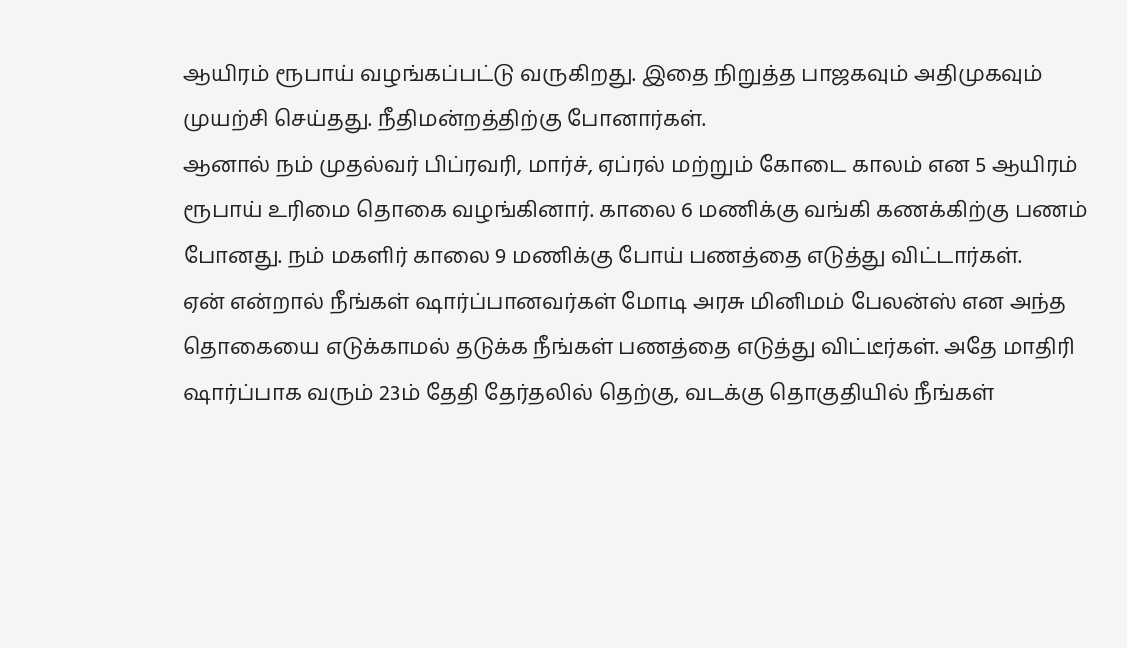ஆயிரம் ரூபாய் வழங்கப்பட்டு வருகிறது. இதை நிறுத்த பாஜகவும் அதிமுகவும் முயற்சி செய்தது. நீதிமன்றத்திற்கு போனார்கள்.
ஆனால் நம் முதல்வர் பிப்ரவரி, மார்ச், ஏப்ரல் மற்றும் கோடை காலம் என 5 ஆயிரம் ரூபாய் உரிமை தொகை வழங்கினார். காலை 6 மணிக்கு வங்கி கணக்கிற்கு பணம் போனது. நம் மகளிர் காலை 9 மணிக்கு போய் பணத்தை எடுத்து விட்டார்கள்.
ஏன் என்றால் நீங்கள் ஷார்ப்பானவர்கள் மோடி அரசு மினிமம் பேலன்ஸ் என அந்த தொகையை எடுக்காமல் தடுக்க நீங்கள் பணத்தை எடுத்து விட்டீர்கள். அதே மாதிரி ஷார்ப்பாக வரும் 23ம் தேதி தேர்தலில் தெற்கு, வடக்கு தொகுதியில் நீங்கள்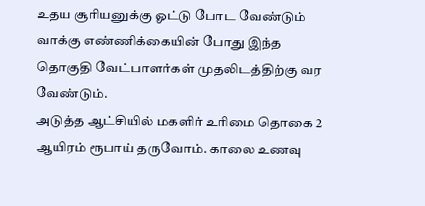உதய சூரியனுக்கு ஓட்டு போட வேண்டும் வாக்கு எண்ணிக்கையின் போது இந்த தொகுதி வேட்பாளர்கள் முதலிடத்திற்கு வர வேண்டும்.
அடுத்த ஆட்சியில் மகளிர் உரிமை தொகை 2 ஆயிரம் ரூபாய் தருவோம். காலை உணவு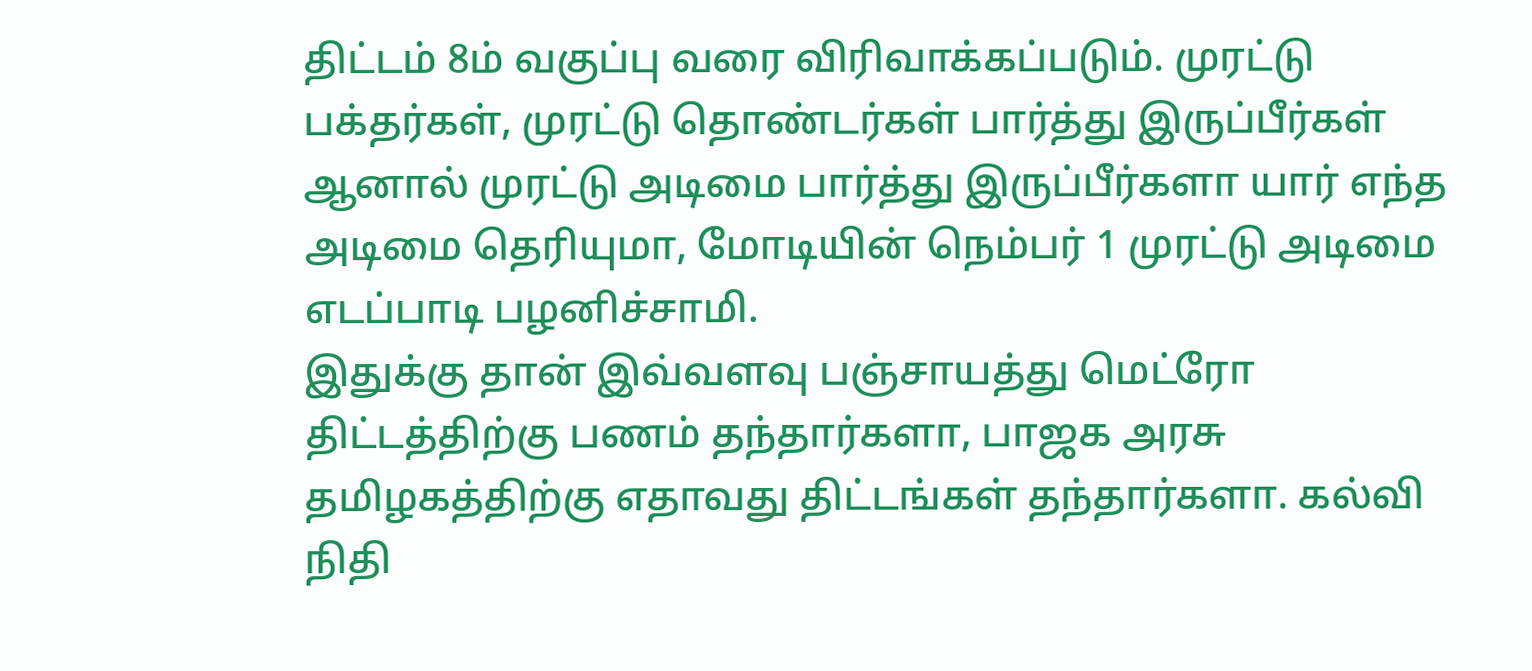திட்டம் 8ம் வகுப்பு வரை விரிவாக்கப்படும். முரட்டு பக்தர்கள், முரட்டு தொண்டர்கள் பார்த்து இருப்பீர்கள் ஆனால் முரட்டு அடிமை பார்த்து இருப்பீர்களா யார் எந்த அடிமை தெரியுமா, மோடியின் நெம்பர் 1 முரட்டு அடிமை எடப்பாடி பழனிச்சாமி.
இதுக்கு தான் இவ்வளவு பஞ்சாயத்து மெட்ரோ திட்டத்திற்கு பணம் தந்தார்களா, பாஜக அரசு தமிழகத்திற்கு எதாவது திட்டங்கள் தந்தார்களா. கல்வி நிதி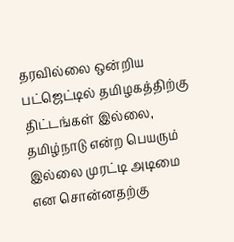தரவில்லை ஒன்றிய பட்ஜெட்டில் தமிழகத்திற்கு திட்டங்கள் இல்லை, தமிழ்நாடு என்ற பெயரும் இல்லை முரட்டி அடிமை என சொன்னதற்கு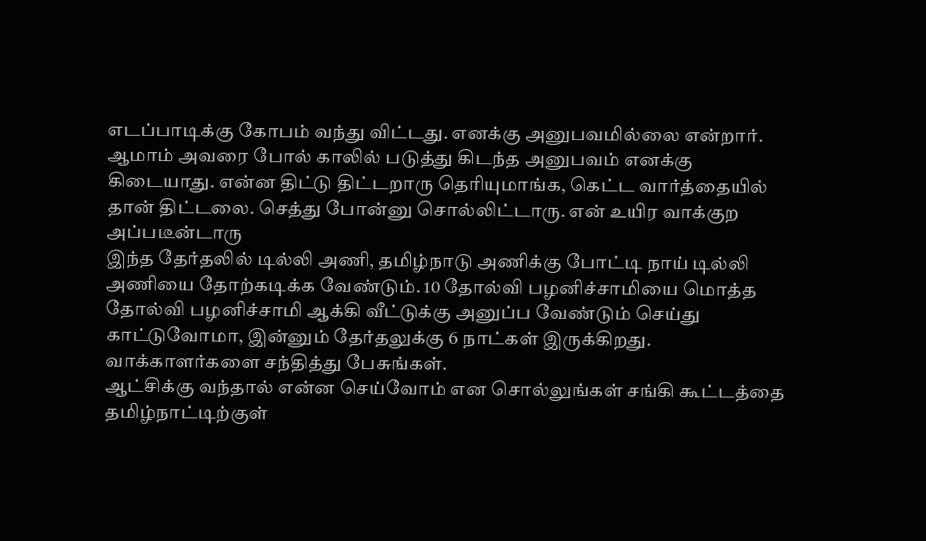எடப்பாடிக்கு கோபம் வந்து விட்டது. எனக்கு அனுபவமில்லை என்றார்.
ஆமாம் அவரை போல் காலில் படுத்து கிடந்த அனுபவம் எனக்கு கிடையாது. என்ன திட்டு திட்டறாரு தெரியுமாங்க, கெட்ட வார்த்தையில் தான் திட்டலை. செத்து போன்னு சொல்லிட்டாரு. என் உயிர வாக்குற அப்படீன்டாரு
இந்த தேர்தலில் டில்லி அணி, தமிழ்நாடு அணிக்கு போட்டி நாய் டில்லி அணியை தோற்கடிக்க வேண்டும். 10 தோல்வி பழனிச்சாமியை மொத்த தோல்வி பழனிச்சாமி ஆக்கி வீட்டுக்கு அனுப்ப வேண்டும் செய்து காட்டுவோமா, இன்னும் தேர்தலுக்கு 6 நாட்கள் இருக்கிறது. வாக்காளர்களை சந்தித்து பேசுங்கள்.
ஆட்சிக்கு வந்தால் என்ன செய்வோம் என சொல்லுங்கள் சங்கி கூட்டத்தை தமிழ்நாட்டிற்குள்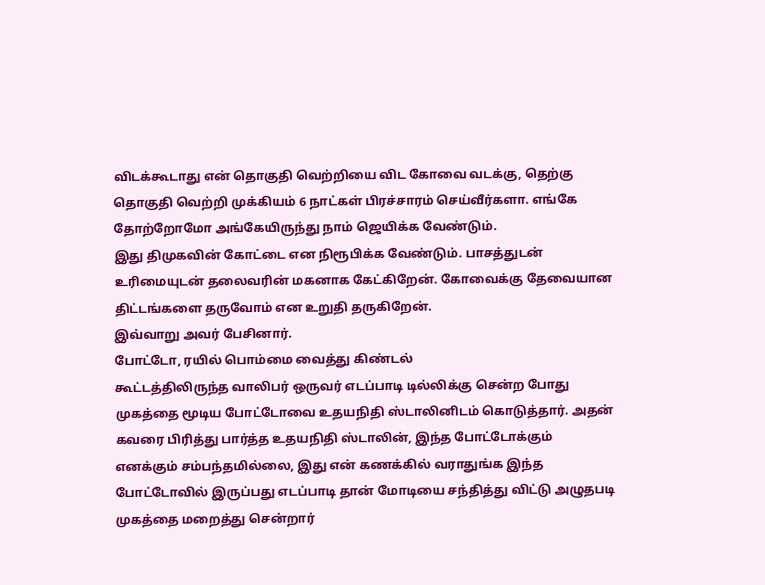விடக்கூடாது என் தொகுதி வெற்றியை விட கோவை வடக்கு, தெற்கு தொகுதி வெற்றி முக்கியம் 6 நாட்கள் பிரச்சாரம் செய்வீர்களா. எங்கே தோற்றோமோ அங்கேயிருந்து நாம் ஜெயிக்க வேண்டும்.
இது திமுகவின் கோட்டை என நிரூபிக்க வேண்டும். பாசத்துடன் உரிமையுடன் தலைவரின் மகனாக கேட்கிறேன். கோவைக்கு தேவையான திட்டங்களை தருவோம் என உறுதி தருகிறேன்.
இவ்வாறு அவர் பேசினார்.
போட்டோ, ரயில் பொம்மை வைத்து கிண்டல்
கூட்டத்திலிருந்த வாலிபர் ஒருவர் எடப்பாடி டில்லிக்கு சென்ற போது முகத்தை மூடிய போட்டோவை உதயநிதி ஸ்டாலினிடம் கொடுத்தார். அதன் கவரை பிரித்து பார்த்த உதயநிதி ஸ்டாலின், இந்த போட்டோக்கும் எனக்கும் சம்பந்தமில்லை, இது என் கணக்கில் வராதுங்க இந்த போட்டோவில் இருப்பது எடப்பாடி தான் மோடியை சந்தித்து விட்டு அழுதபடி முகத்தை மறைத்து சென்றார்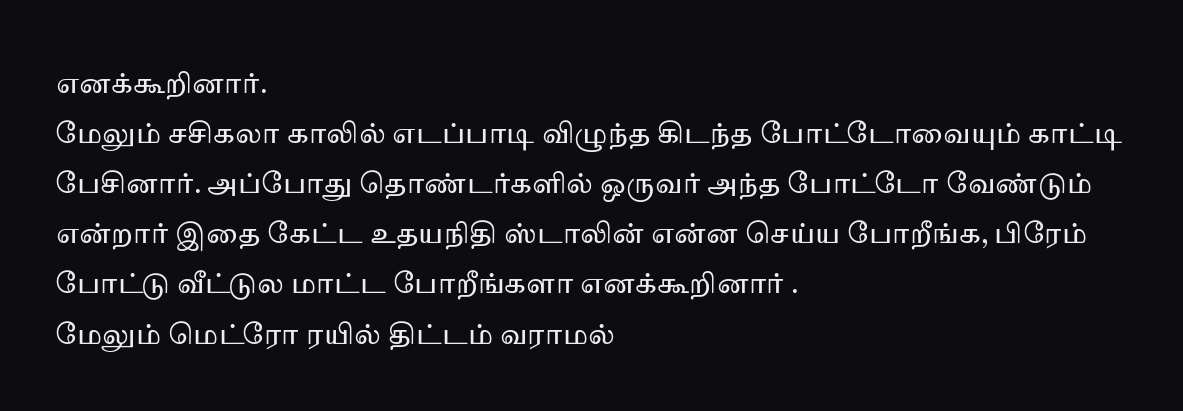எனக்கூறினார்.
மேலும் சசிகலா காலில் எடப்பாடி விழுந்த கிடந்த போட்டோவையும் காட்டி பேசினார். அப்போது தொண்டர்களில் ஒருவர் அந்த போட்டோ வேண்டும் என்றார் இதை கேட்ட உதயநிதி ஸ்டாலின் என்ன செய்ய போறீங்க, பிரேம் போட்டு வீட்டுல மாட்ட போறீங்களா எனக்கூறினார் .
மேலும் மெட்ரோ ரயில் திட்டம் வராமல்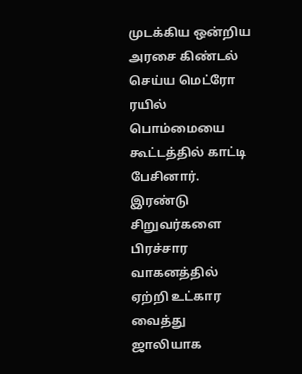முடக்கிய ஒன்றிய அரசை கிண்டல் செய்ய மெட்ரோ ரயில் பொம்மையை கூட்டத்தில் காட்டி பேசினார். இரண்டு சிறுவர்களை பிரச்சார வாகனத்தில் ஏற்றி உட்கார வைத்து ஜாலியாக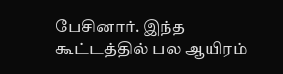பேசினார். இந்த கூட்டத்தில் பல ஆயிரம்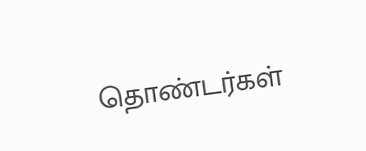தொண்டர்கள்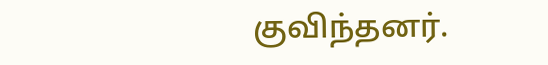குவிந்தனர்.